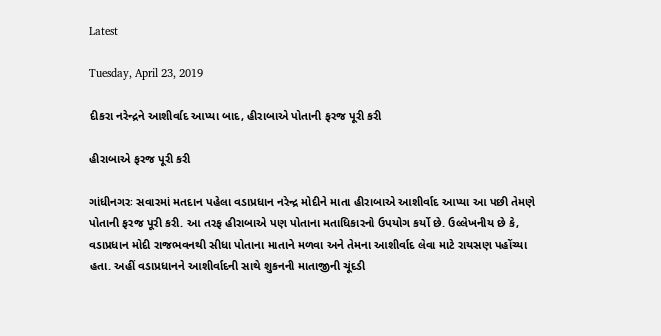Latest

Tuesday, April 23, 2019

દીકરા નરેન્દ્રને આશીર્વાદ આપ્યા બાદ, હીરાબાએ પોતાની ફરજ પૂરી કરી

હીરાબાએ ફરજ પૂરી કરી

ગાંધીનગરઃ સવારમાં મતદાન પહેલા વડાપ્રધાન નરેન્દ્ર મોદીને માતા હીરાબાએ આશીર્વાદ આપ્યા આ પછી તેમણે પોતાની ફરજ પૂરી કરી. આ તરફ હીરાબાએ પણ પોતાના મતાધિકારનો ઉપયોગ કર્યો છે. ઉલ્લેખનીય છે કે, વડાપ્રધાન મોદી રાજભવનથી સીધા પોતાના માતાને મળવા અને તેમના આશીર્વાદ લેવા માટે રાયસણ પહોંચ્યા હતા. અહીં વડાપ્રધાનને આશીર્વાદની સાથે શુકનની માતાજીની ચૂંદડી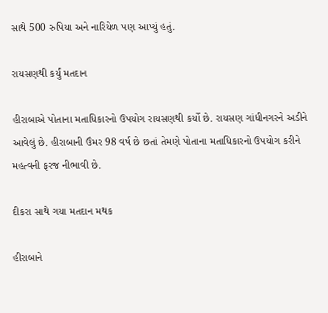સાથે 500 રુપિયા અને નારિયેળ પણ આપ્યું હતું.

રાયસણથી કર્યું મતદાન

હીરાબાએ પોતાના મતાધિકારનો ઉપયોગ રાયસણથી કર્યો છે. રાયસણ ગાંધીનગરને અડીને આવેલું છે. હીરાબાની ઉંમર 98 વર્ષ છે છતાં તેમણે પોતાના મતાધિકારનો ઉપયોગ કરીને મહત્વની ફરજ નીભાવી છે.

દીકરા સાથે ગયા મતદાન મથક

હીરાબાને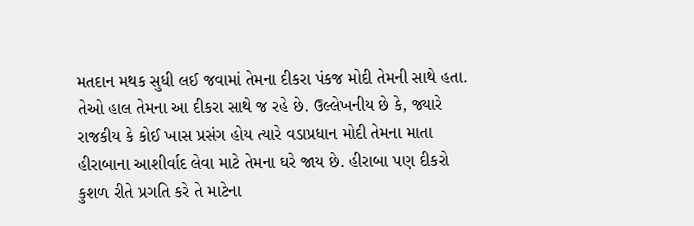મતદાન મથક સુધી લઈ જવામાં તેમના દીકરા પંકજ મોદી તેમની સાથે હતા. તેઓ હાલ તેમના આ દીકરા સાથે જ રહે છે. ઉલ્લેખનીય છે કે, જ્યારે રાજકીય કે કોઈ ખાસ પ્રસંગ હોય ત્યારે વડાપ્રધાન મોદી તેમના માતા હીરાબાના આશીર્વાદ લેવા માટે તેમના ઘરે જાય છે. હીરાબા પણ દીકરો કુશળ રીતે પ્રગતિ કરે તે માટેના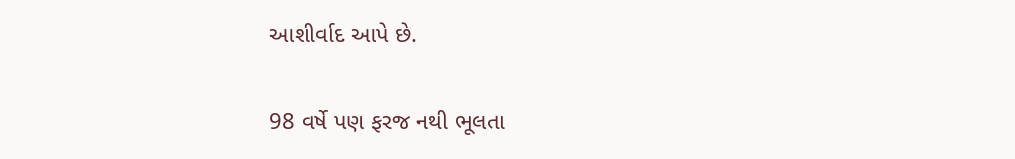આશીર્વાદ આપે છે.

98 વર્ષે પણ ફરજ નથી ભૂલતા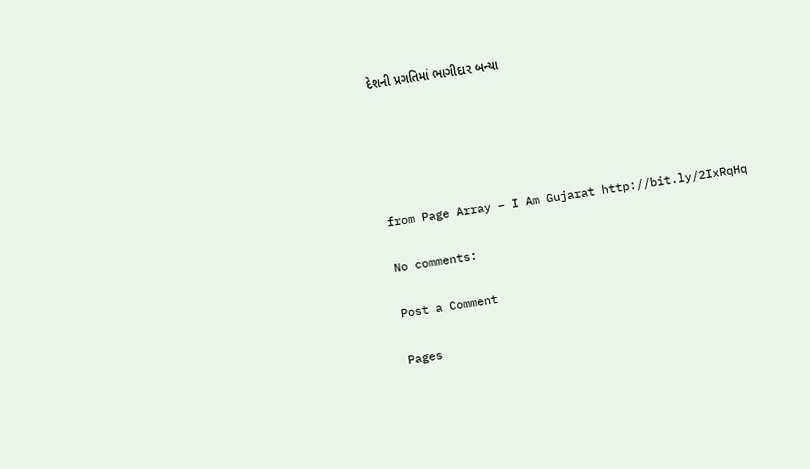દેશની પ્રગતિમાં ભાગીદાર બન્યા





from Page Array – I Am Gujarat http://bit.ly/2IxRqHq

No comments:

Post a Comment

Pages